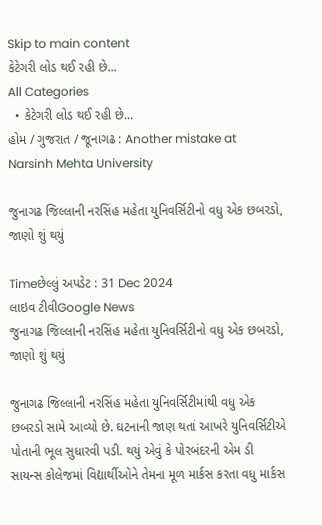Skip to main content
કેટેગરી લોડ થઈ રહી છે...
All Categories
  • કેટેગરી લોડ થઈ રહી છે...
હોમ / ગુજરાત / જૂનાગઢ : Another mistake at Narsinh Mehta University

જુનાગઢ જિલ્લાની નરસિંહ મહેતા યુનિવર્સિટીનો વધુ એક છબરડો, જાણો શું થયું

Timeછેલ્લું અપડેટ : 31 Dec 2024
લાઇવ ટીવીGoogle News
જુનાગઢ જિલ્લાની નરસિંહ મહેતા યુનિવર્સિટીનો વધુ એક છબરડો, જાણો શું થયું

જુનાગઢ જિલ્લાની નરસિંહ મહેતા યુનિવર્સિટીમાંથી વધુ એક છબરડો સામે આવ્યો છે. ઘટનાની જાણ થતાં આખરે યુનિવર્સિટીએ પોતાની ભૂલ સુધારવી પડી. થયું એવું કે પોરબંદરની એમ ડી સાયન્સ કોલેજમાં વિદ્યાર્થીઓને તેમના મૂળ માર્કસ કરતા વધુ માર્કસ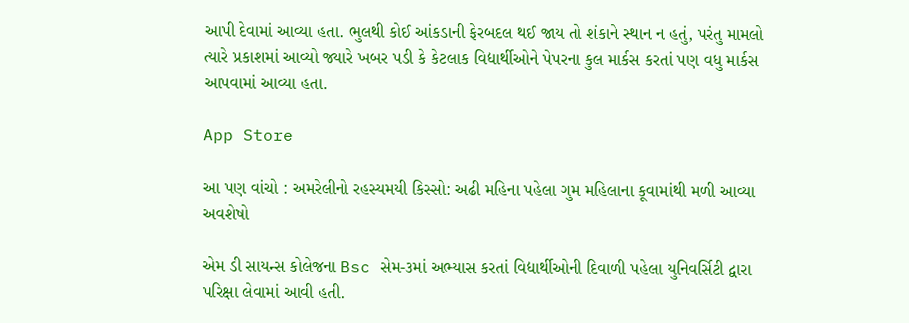આપી દેવામાં આવ્યા હતા. ભુલથી કોઈ આંકડાની ફેરબદલ થઈ જાય તો શંકાને સ્થાન ન હતું, પરંતુ મામલો ત્યારે પ્રકાશમાં આવ્યો જ્યારે ખબર પડી કે કેટલાક વિદ્યાર્થીઓને પેપરના કુલ માર્કસ કરતાં પણ વધુ માર્કસ આપવામાં આવ્યા હતા.

App Store

આ પણ વાંચો : અમરેલીનો રહસ્યમયી કિસ્સો: અઢી મહિના પહેલા ગુમ મહિલાના કૂવામાંથી મળી આવ્યા અવશેષો

એમ ડી સાયન્સ કોલેજના Bsc સેમ-૩માં અભ્યાસ કરતાં વિદ્યાર્થીઓની દિવાળી પહેલા યુનિવર્સિટી દ્વારા પરિક્ષા લેવામાં આવી હતી.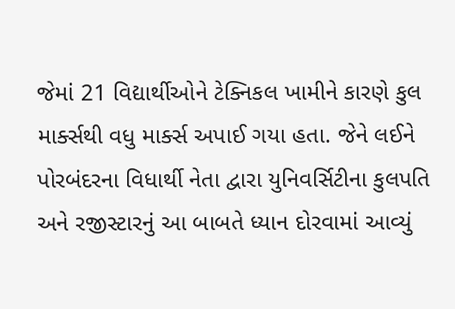જેમાં 21 વિદ્યાર્થીઓને ટેક્નિકલ ખામીને કારણે કુલ માર્ક્સથી વધુ માર્ક્સ અપાઈ ગયા હતા. જેને લઈને પોરબંદરના વિધાર્થી નેતા દ્વારા યુનિવર્સિટીના કુલપતિ અને રજીસ્ટારનું આ બાબતે ધ્યાન દોરવામાં આવ્યું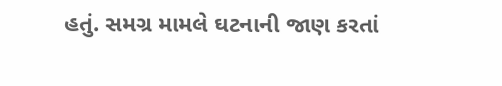હતું. સમગ્ર મામલે ઘટનાની જાણ કરતાં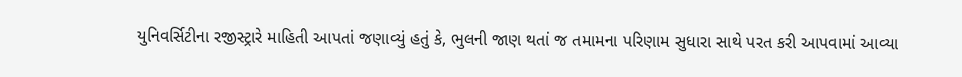યુનિવર્સિટીના રજીસ્ટ્રારે માહિતી આપતાં જણાવ્યું હતું કે, ભુલની જાણ થતાં જ તમામના પરિણામ સુધારા સાથે પરત કરી આપવામાં આવ્યા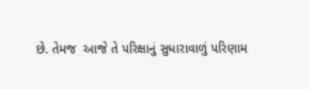છે. તેમજ  આજે તે પરિક્ષાનું સુધારાવાળું પરિણામ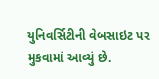યુનિવર્સિટીની વેબસાઇટ પર મુકવામાં આવ્યું છે.